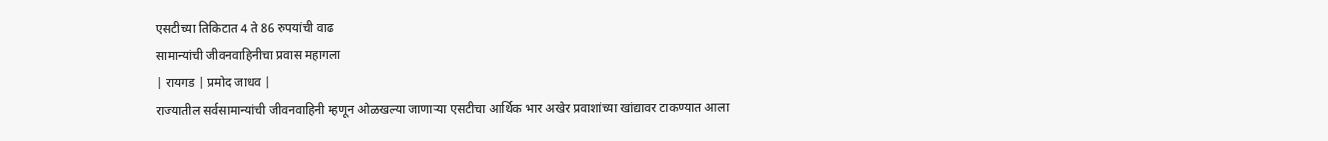एसटीच्या तिकिटात 4 ते 86 रुपयांची वाढ
सामान्यांची जीवनवाहिनीचा प्रवास महागला
| रायगड | प्रमोद जाधव |
राज्यातील सर्वसामान्यांची जीवनवाहिनी म्हणून ओळखल्या जाणाऱ्या एसटीचा आर्थिक भार अखेर प्रवाशांच्या खांद्यावर टाकण्यात आला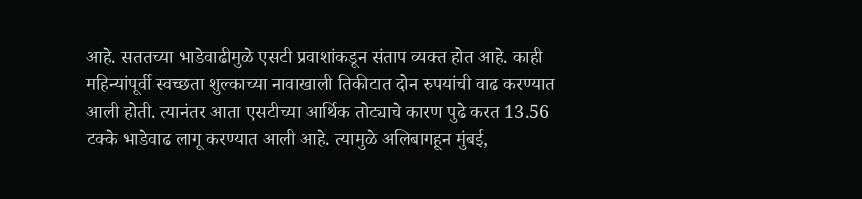आहे. सततच्या भाडेवाढीमुळे एसटी प्रवाशांकडून संताप व्यक्त होत आहे. काही महिन्यांपूर्वी स्वच्छता शुल्काच्या नावाखाली तिकीटात दोन रुपयांची वाढ करण्यात आली होती. त्यानंतर आता एसटीच्या आर्थिक तोट्याचे कारण पुढे करत 13.56 टक्के भाडेवाढ लागू करण्यात आली आहे. त्यामुळे अलिबागहून मुंबई,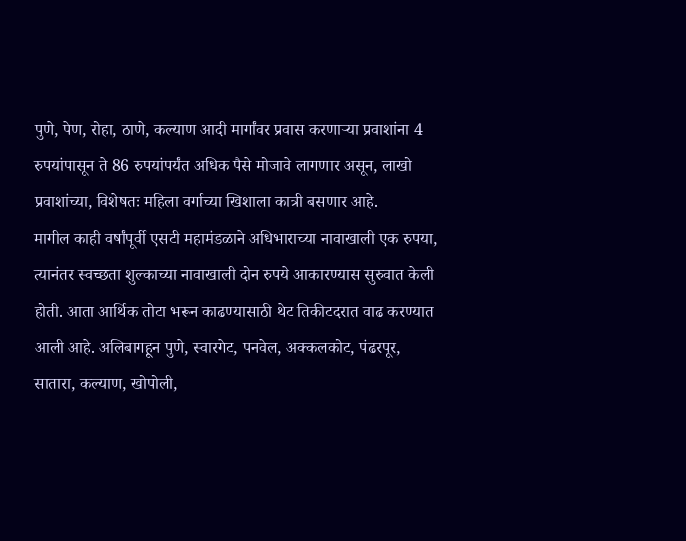पुणे, पेण, रोहा, ठाणे, कल्याण आदी मार्गांवर प्रवास करणाऱ्या प्रवाशांना 4 रुपयांपासून ते 86 रुपयांपर्यंत अधिक पैसे मोजावे लागणार असून, लाखो प्रवाशांच्या, विशेषतः महिला वर्गाच्या खिशाला कात्री बसणार आहे.
मागील काही वर्षांपूर्वी एसटी महामंडळाने अधिभाराच्या नावाखाली एक रुपया, त्यानंतर स्वच्छता शुल्काच्या नावाखाली दोन रुपये आकारण्यास सुरुवात केली होती. आता आर्थिक तोटा भरून काढण्यासाठी थेट तिकीटदरात वाढ करण्यात आली आहे. अलिबागहून पुणे, स्वारगेट, पनवेल, अक्कलकोट, पंढरपूर, सातारा, कल्याण, खोपोली,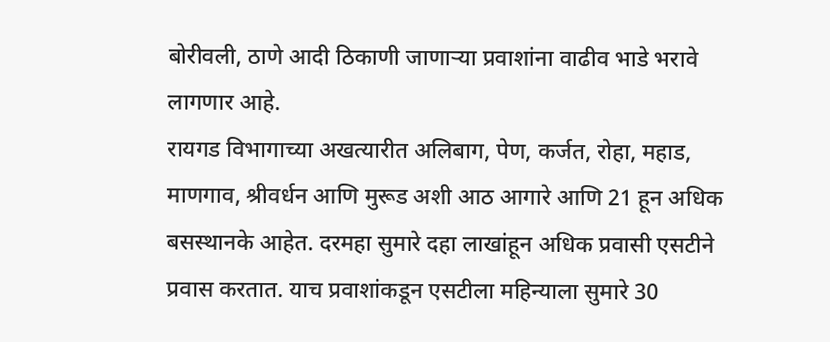बोरीवली, ठाणे आदी ठिकाणी जाणाऱ्या प्रवाशांना वाढीव भाडे भरावे लागणार आहे.
रायगड विभागाच्या अखत्यारीत अलिबाग, पेण, कर्जत, रोहा, महाड, माणगाव, श्रीवर्धन आणि मुरूड अशी आठ आगारे आणि 21 हून अधिक बसस्थानके आहेत. दरमहा सुमारे दहा लाखांहून अधिक प्रवासी एसटीने प्रवास करतात. याच प्रवाशांकडून एसटीला महिन्याला सुमारे 30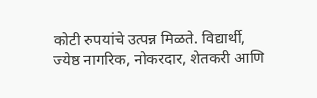कोटी रुपयांचे उत्पन्न मिळते. विद्यार्थी, ज्येष्ठ नागरिक, नोकरदार, शेतकरी आणि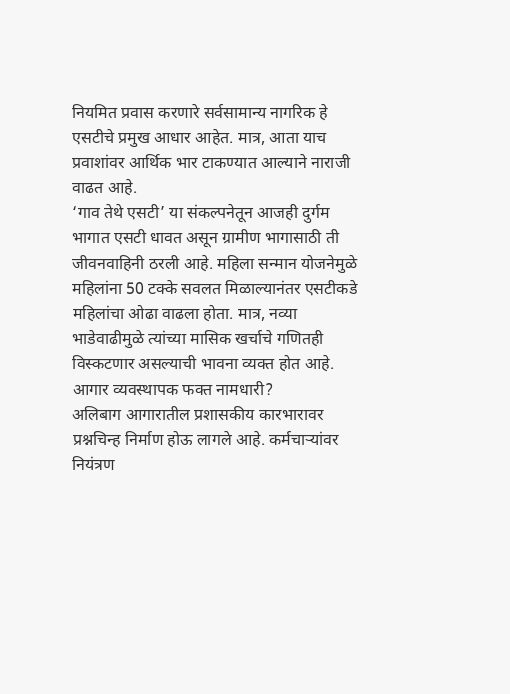नियमित प्रवास करणारे सर्वसामान्य नागरिक हे एसटीचे प्रमुख आधार आहेत. मात्र, आता याच प्रवाशांवर आर्थिक भार टाकण्यात आल्याने नाराजी वाढत आहे.
‘गाव तेथे एसटी’ या संकल्पनेतून आजही दुर्गम भागात एसटी धावत असून ग्रामीण भागासाठी ती जीवनवाहिनी ठरली आहे. महिला सन्मान योजनेमुळे महिलांना 50 टक्के सवलत मिळाल्यानंतर एसटीकडे महिलांचा ओढा वाढला होता. मात्र, नव्या भाडेवाढीमुळे त्यांच्या मासिक खर्चाचे गणितही विस्कटणार असल्याची भावना व्यक्त होत आहे.
आगार व्यवस्थापक फक्त नामधारी?
अलिबाग आगारातील प्रशासकीय कारभारावर प्रश्नचिन्ह निर्माण होऊ लागले आहे. कर्मचाऱ्यांवर नियंत्रण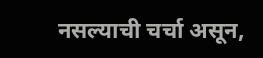नसल्याची चर्चा असून,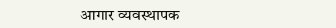आगार व्यवस्थापक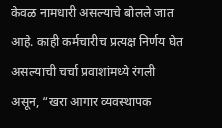केवळ नामधारी असल्याचे बोलले जात आहे. काही कर्मचारीच प्रत्यक्ष निर्णय घेत असल्याची चर्चा प्रवाशांमध्ये रंगली असून, “खरा आगार व्यवस्थापक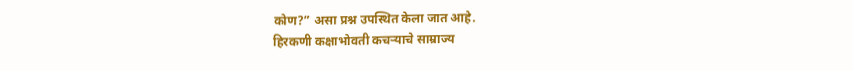कोण?” असा प्रश्न उपस्थित केला जात आहे.
हिरकणी कक्षाभोवती कचऱ्याचे साम्राज्य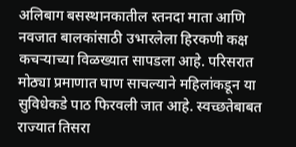अलिबाग बसस्थानकातील स्तनदा माता आणि नवजात बालकांसाठी उभारलेला हिरकणी कक्ष कचऱ्याच्या विळख्यात सापडला आहे. परिसरात मोठ्या प्रमाणात घाण साचल्याने महिलांकडून या सुविधेकडे पाठ फिरवली जात आहे. स्वच्छतेबाबत राज्यात तिसरा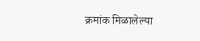क्रमांक मिळालेल्या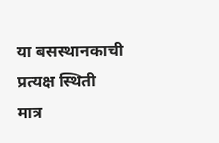या बसस्थानकाची प्रत्यक्ष स्थिती मात्र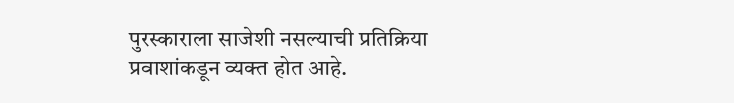पुरस्काराला साजेशी नसल्याची प्रतिक्रिया प्रवाशांकडून व्यक्त होत आहे.